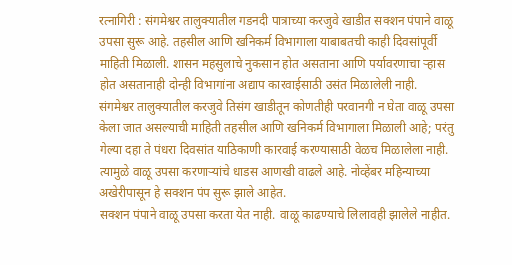रत्नागिरी : संगमेश्वर तालुक्यातील गडनदी पात्राच्या करजुवे खाडीत सक्शन पंपाने वाळू उपसा सुरू आहे. तहसील आणि खनिकर्म विभागाला याबाबतची काही दिवसांपूर्वी माहिती मिळाली. शासन महसुलाचे नुकसान होत असताना आणि पर्यावरणाचा ऱ्हास होत असतानाही दोन्ही विभागांना अद्याप कारवाईसाठी उसंत मिळालेली नाही.
संगमेश्वर तालुक्यातील करजुवे तिसंग खाडीतून कोणतीही परवानगी न घेता वाळू उपसा केला जात असल्याची माहिती तहसील आणि खनिकर्म विभागाला मिळाली आहे; परंतु गेल्या दहा ते पंधरा दिवसांत याठिकाणी कारवाई करण्यासाठी वेळच मिळालेला नाही. त्यामुळे वाळू उपसा करणाऱ्यांचे धाडस आणखी वाढले आहे. नोव्हेंबर महिन्याच्या अखेरीपासून हे सक्शन पंप सुरू झाले आहेत.
सक्शन पंपाने वाळू उपसा करता येत नाही. वाळू काढण्याचे लिलावही झालेले नाहीत.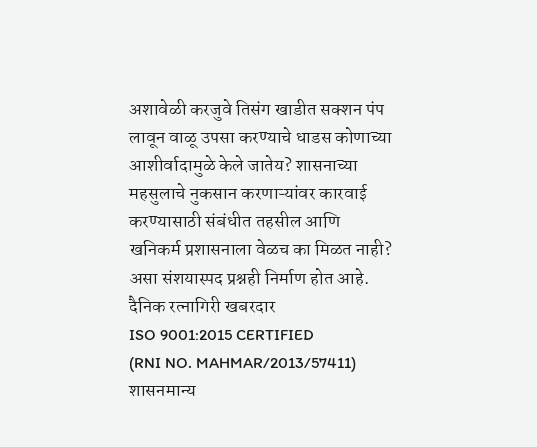अशावेळी करजुवे तिसंग खाडीत सक्शन पंप लावून वाळू उपसा करण्याचे धाडस कोणाच्या आशीर्वादामुळे केले जातेय? शासनाच्या महसुलाचे नुकसान करणाऱ्यांवर कारवाई करण्यासाठी संबंधीत तहसील आणि खनिकर्म प्रशासनाला वेळच का मिळत नाही? असा संशयास्पद प्रश्नही निर्माण होत आहे.
दैनिक रत्नागिरी खबरदार
ISO 9001:2015 CERTIFIED
(RNI NO. MAHMAR/2013/57411)
शासनमान्य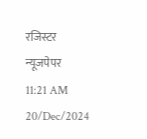रजिस्टर न्यूजपेपर
11:21 AM 20/Dec/2024